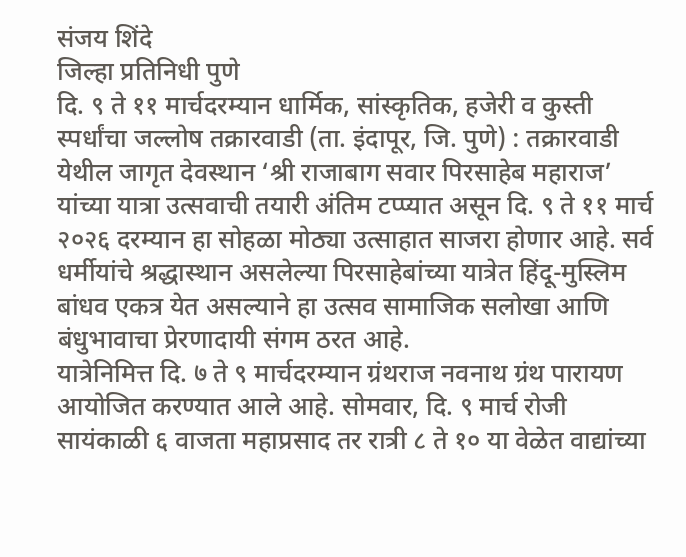संजय शिंदे
जिल्हा प्रतिनिधी पुणे
दि. ९ ते ११ मार्चदरम्यान धार्मिक, सांस्कृतिक, हजेरी व कुस्ती स्पर्धांचा जल्लोष तक्रारवाडी (ता. इंदापूर, जि. पुणे) : तक्रारवाडी येथील जागृत देवस्थान ‘श्री राजाबाग सवार पिरसाहेब महाराज’ यांच्या यात्रा उत्सवाची तयारी अंतिम टप्प्यात असून दि. ९ ते ११ मार्च २०२६ दरम्यान हा सोहळा मोठ्या उत्साहात साजरा होणार आहे. सर्व धर्मीयांचे श्रद्धास्थान असलेल्या पिरसाहेबांच्या यात्रेत हिंदू-मुस्लिम बांधव एकत्र येत असल्याने हा उत्सव सामाजिक सलोखा आणि बंधुभावाचा प्रेरणादायी संगम ठरत आहे.
यात्रेनिमित्त दि. ७ ते ९ मार्चदरम्यान ग्रंथराज नवनाथ ग्रंथ पारायण आयोजित करण्यात आले आहे. सोमवार, दि. ९ मार्च रोजी सायंकाळी ६ वाजता महाप्रसाद तर रात्री ८ ते १० या वेळेत वाद्यांच्या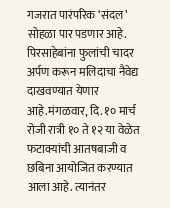गजरात पारंपरिक ‘संदल’ सोहळा पार पडणार आहे. पिरसाहेबांना फुलांची चादर अर्पण करून मलिदाचा नैवेद्य दाखवण्यात येणार आहे.मंगळवार, दि. १० मार्च रोजी रात्री १० ते १२ या वेळेत फटाक्यांची आतषबाजी व छबिना आयोजित करण्यात आला आहे. त्यानंतर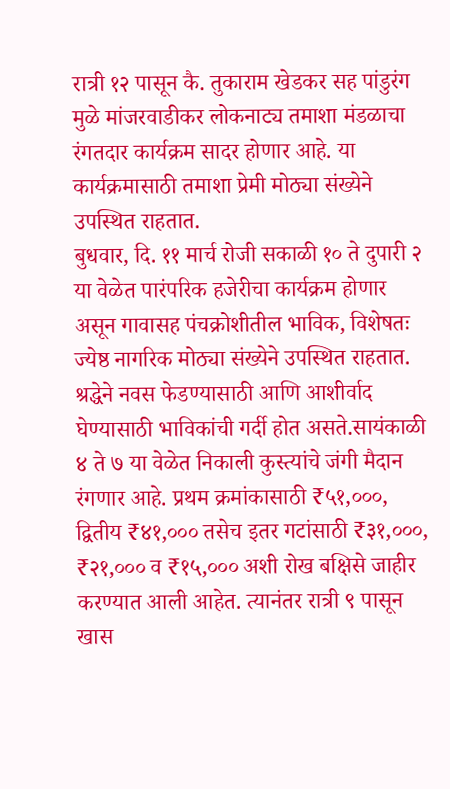रात्री १२ पासून कै. तुकाराम खेडकर सह पांडुरंग मुळे मांजरवाडीकर लोकनाट्य तमाशा मंडळाचा रंगतदार कार्यक्रम सादर होणार आहे. या कार्यक्रमासाठी तमाशा प्रेमी मोठ्या संख्येने उपस्थित राहतात.
बुधवार, दि. ११ मार्च रोजी सकाळी १० ते दुपारी २ या वेळेत पारंपरिक हजेरीचा कार्यक्रम होणार असून गावासह पंचक्रोशीतील भाविक, विशेषतः ज्येष्ठ नागरिक मोठ्या संख्येने उपस्थित राहतात. श्रद्धेने नवस फेडण्यासाठी आणि आशीर्वाद घेण्यासाठी भाविकांची गर्दी होत असते.सायंकाळी ४ ते ७ या वेळेत निकाली कुस्त्यांचे जंगी मैदान रंगणार आहे. प्रथम क्रमांकासाठी ₹५१,०००, द्वितीय ₹४१,००० तसेच इतर गटांसाठी ₹३१,०००, ₹२१,००० व ₹१५,००० अशी रोख बक्षिसे जाहीर करण्यात आली आहेत. त्यानंतर रात्री ९ पासून खास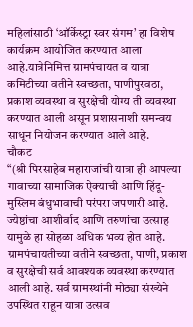महिलांसाठी ‘ऑर्केस्ट्रा स्वर संगम’ हा विशेष कार्यक्रम आयोजित करण्यात आला आहे.यात्रेनिमित्त ग्रामपंचायत व यात्रा कमिटीच्या वतीने स्वच्छता, पाणीपुरवठा, प्रकाश व्यवस्था व सुरक्षेची योग्य ती व्यवस्था करण्यात आली असून प्रशासनाशी समन्वय साधून नियोजन करण्यात आले आहे.
चौकट
“(श्री पिरसाहेब महाराजांची यात्रा ही आपल्या गावाच्या सामाजिक ऐक्याची आणि हिंदू-मुस्लिम बंधुभावाची परंपरा जपणारी आहे. ज्येष्ठांचा आशीर्वाद आणि तरुणांचा उत्साह यामुळे हा सोहळा अधिक भव्य होत आहे. ग्रामपंचायतीच्या वतीने स्वच्छता, पाणी, प्रकाश व सुरक्षेची सर्व आवश्यक व्यवस्था करण्यात आली आहे. सर्व ग्रामस्थांनी मोठ्या संख्येने उपस्थित राहून यात्रा उत्सव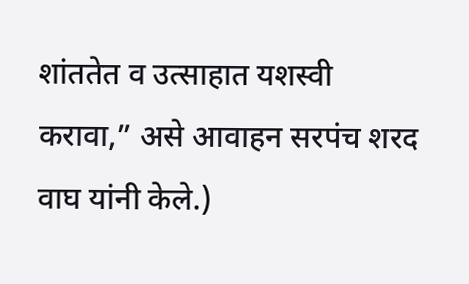शांततेत व उत्साहात यशस्वी करावा,” असे आवाहन सरपंच शरद वाघ यांनी केले.)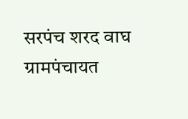सरपंच शरद वाघ
ग्रामपंचायत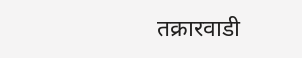तक्रारवाडी